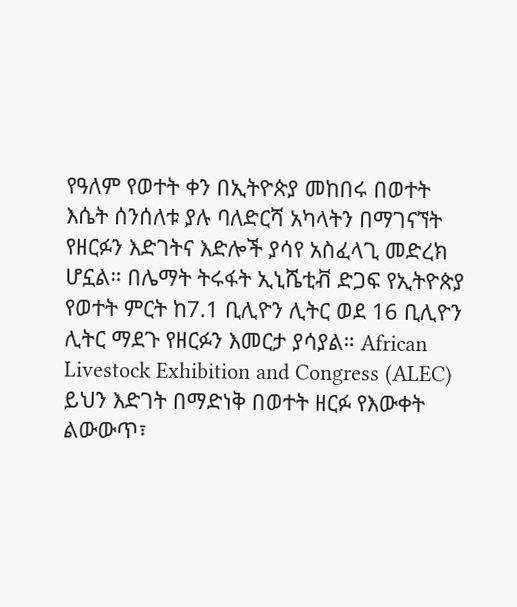የዓለም የወተት ቀን በኢትዮጵያ መከበሩ በወተት እሴት ሰንሰለቱ ያሉ ባለድርሻ አካላትን በማገናኘት የዘርፉን እድገትና እድሎች ያሳየ አስፈላጊ መድረክ ሆኗል። በሌማት ትሩፋት ኢኒሼቲቭ ድጋፍ የኢትዮጵያ የወተት ምርት ከ7.1 ቢሊዮን ሊትር ወደ 16 ቢሊዮን ሊትር ማደጉ የዘርፉን እመርታ ያሳያል። African Livestock Exhibition and Congress (ALEC) ይህን እድገት በማድነቅ በወተት ዘርፉ የእውቀት ልውውጥ፣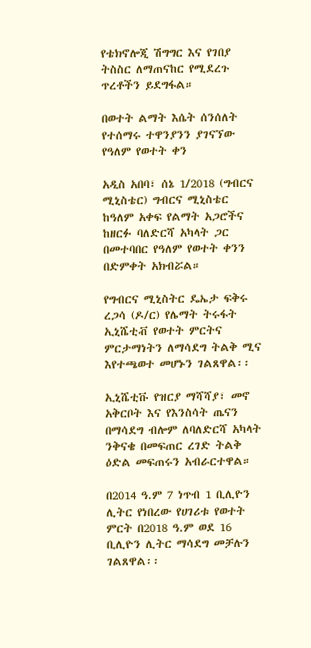የቴክኖሎጂ ሽግግር እና የገበያ ትስስር ለማጠናከር የሚደረጉ ጥረቶችን ይደግፋል።

በወተት ልማት እሴት ሰንሰለት የተሰማሩ ተዋንያንን ያገናኘው የዓለም የወተት ቀን

አዲስ አበባ፣ ሰኔ 1/2018 (ግብርና ሚኒስቴር) ግብርና ሚኒስቴር ከዓለም አቀፍ የልማት አጋሮችና ከዘርፉ ባለድርሻ አካላት ጋር በመተባበር የዓለም የወተት ቀንን በድምቀት አክብሯል።

የግብርና ሚኒስትር ዴኤታ ፍቅሩ ረጋሳ (ዶ/ር) የሌማት ትሩፋት ኢኒሼቲቭ የወተት ምርትና ምርታማነትን ለማሳደግ ትልቅ ሚና እየተጫወተ መሆኑን ገልጸዋል፡፡

ኢኒሼቲቩ የዝርያ ማሻሻያ፣ መኖ አቅርቦት እና የእንስሳት ጤናን በማሳደግ ብሎም ለባለድርሻ አካላት ንቅናቄ በመፍጠር ረገድ ትልቅ ዕድል መፍጠሩን አብራርተዋል።

በ2014 ዓ.ም 7 ነጥብ 1 ቢሊዮን ሊትር የነበረው የሀገሪቱ የወተት ምርት በ2018 ዓ.ም ወደ 16 ቢሊዮን ሊትር ማሳደግ መቻሉን ገልጸዋል፡፡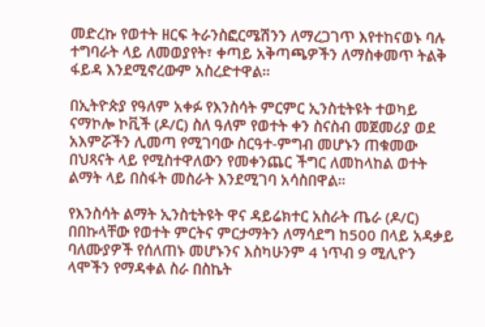መድረኩ የወተት ዘርፍ ትራንስፎርሜሽንን ለማረጋገጥ እየተከናወኑ ባሉ ተግባራት ላይ ለመወያየት፣ ቀጣይ አቅጣጫዎችን ለማስቀመጥ ትልቅ ፋይዳ እንደሚኖረውም አስረድተዋል።

በኢትዮጵያ የዓለም አቀፉ የእንስሳት ምርምር ኢንስቲትዩት ተወካይ ናማኮሎ ኮቪች (ዶ/ር) ስለ ዓለም የወተት ቀን ስናስብ መጀመሪያ ወደ አእምሯችን ሊመጣ የሚገባው ስርዓተ-ምግብ መሆኑን ጠቁመው በህጻናት ላይ የሚስተዋለውን የመቀንጨር ችግር ለመከላከል ወተት ልማት ላይ በስፋት መስራት እንደሚገባ አሳስበዋል።

የእንስሳት ልማት ኢንስቲትዩት ዋና ዳይሬክተር አስራት ጤራ (ዶ/ር) በበኩላቸው የወተት ምርትና ምርታማትን ለማሳደግ ከ500 በላይ አዳቃይ ባለሙያዎች የሰለጠኑ መሆኑንና እስካሁንም 4 ነጥብ 9 ሚሊዮን ላሞችን የማዳቀል ስራ በስኬት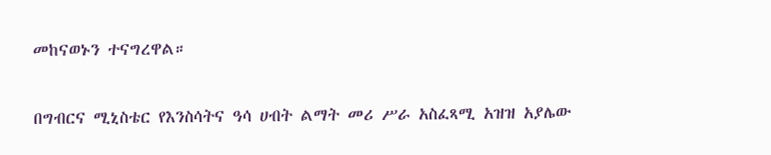መከናወኑን ተናግረዋል።

በግብርና ሚኒስቴር የእንስሳትና ዓሳ ሀብት ልማት መሪ ሥራ አስፈጻሚ አዝዝ አያሌው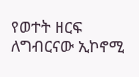የወተት ዘርፍ ለግብርናው ኢኮኖሚ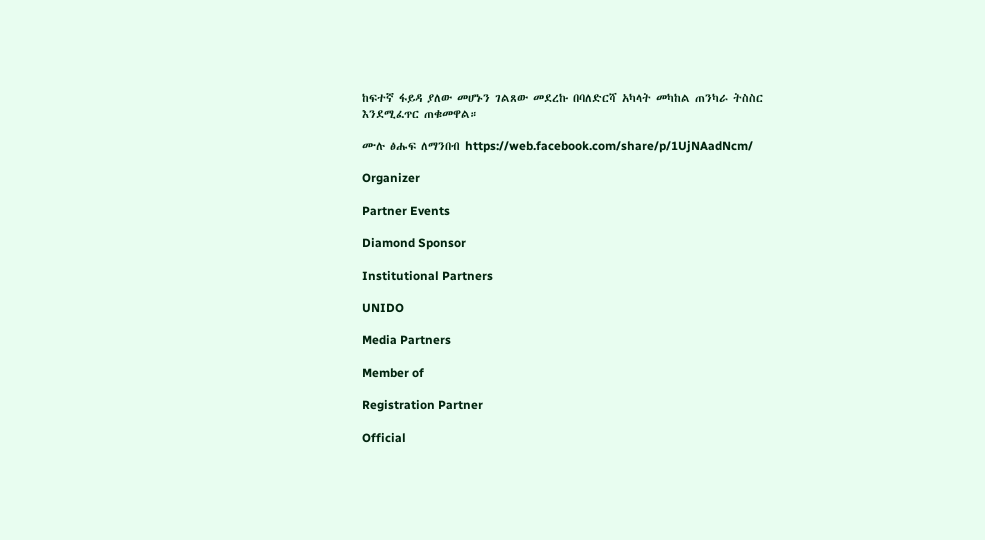ከፍተኛ ፋይዳ ያለው መሆኑን ገልጸው መደረኩ በባለድርሻ አካላት መካከል ጠንካራ ትስስር እንደሚፈጥር ጠቁመዋል።

ሙሉ ፅሑፍ ለማንበብ https://web.facebook.com/share/p/1UjNAadNcm/

Organizer

Partner Events

Diamond Sponsor

Institutional Partners

UNIDO

Media Partners

Member of

Registration Partner

Official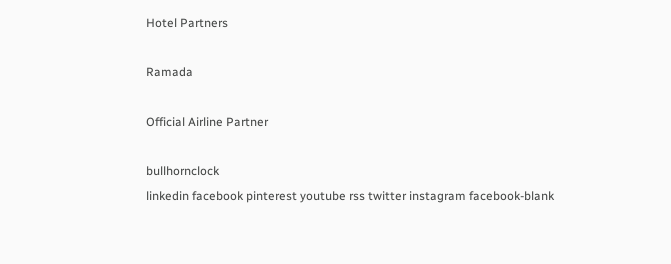Hotel Partners

Ramada

Official Airline Partner

bullhornclock
linkedin facebook pinterest youtube rss twitter instagram facebook-blank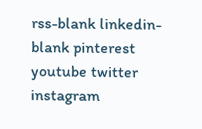rss-blank linkedin-blank pinterest youtube twitter instagram